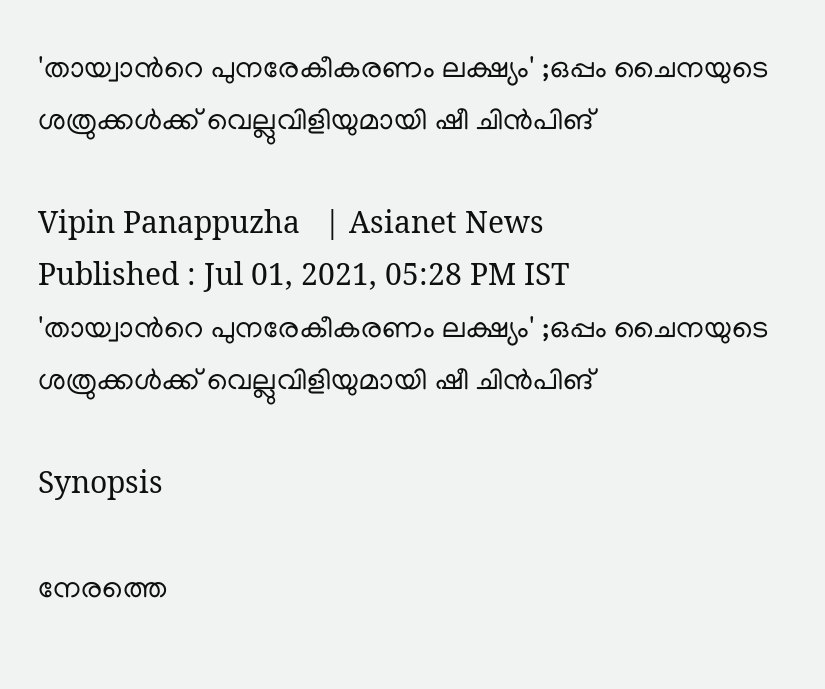'തായ്വാന്‍റെ പുനരേകീകരണം ലക്ഷ്യം' ;ഒപ്പം ചൈനയുടെ ശത്രുക്കള്‍ക്ക് വെല്ലുവിളിയുമായി ഷീ ചിന്‍പിങ്

Vipin Panappuzha   | Asianet News
Published : Jul 01, 2021, 05:28 PM IST
'തായ്വാന്‍റെ പുനരേകീകരണം ലക്ഷ്യം' ;ഒപ്പം ചൈനയുടെ ശത്രുക്കള്‍ക്ക് വെല്ലുവിളിയുമായി ഷീ ചിന്‍പിങ്

Synopsis

നേരത്തെ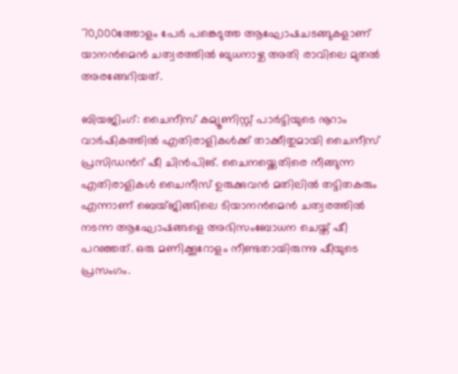70,000ത്തോളം പേര്‍ പങ്കെടുത്ത ആഘോഷചടങ്ങുകളാണ് യാനന്‍മെന്‍ ചത്വരത്തില്‍ ബുധനാഴ്ച അതി രാവിലെ മുതല്‍ അരങ്ങേറിയത്.

ബിയജിംഗ്: ചൈനീസ് കമ്യൂണിസ്റ്റ് പാര്‍ട്ടിയുടെ നൂറാം വാര്‍ഷികത്തില്‍ എതിരാളികള്‍ക്ക് താക്കീതുമായി ചൈനീസ് പ്രസിഡന്‍റ് ഷീ ചിന്‍പിങ്. ചൈനയ്ക്കെതിരെ നീങ്ങുന്ന എതിരാളികള്‍ ചൈനീസ് ഉരുക്കുവന്‍ മതിലില്‍ തട്ടിതകരും എന്നാണ് ബെയ്ജിങ്ങിലെ ടിയാനന്‍മെന്‍ ചത്വരത്തില്‍ നടന്ന ആഘോഷങ്ങളെ അഭിസംബോധന ചെയ്ത് ഷീ പറഞ്ഞത്. ഒരു മണിക്കൂറോളം നീണ്ടതായിരുന്നു ഷീയുടെ പ്രസംഗം.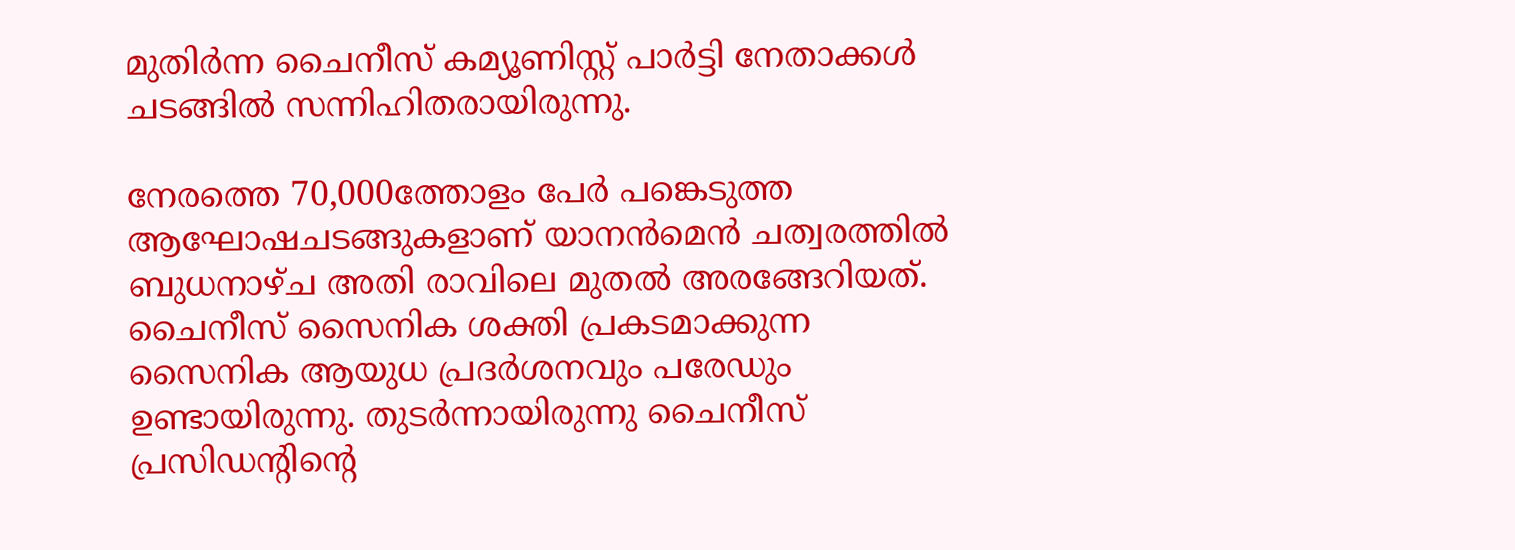മുതിര്‍ന്ന ചൈനീസ് കമ്യൂണിസ്റ്റ് പാര്‍ട്ടി നേതാക്കള്‍ ചടങ്ങില്‍ സന്നിഹിതരായിരുന്നു.

നേരത്തെ 70,000ത്തോളം പേര്‍ പങ്കെടുത്ത ആഘോഷചടങ്ങുകളാണ് യാനന്‍മെന്‍ ചത്വരത്തില്‍ ബുധനാഴ്ച അതി രാവിലെ മുതല്‍ അരങ്ങേറിയത്. ചൈനീസ് സൈനിക ശക്തി പ്രകടമാക്കുന്ന സൈനിക ആയുധ പ്രദര്‍ശനവും പരേഡും ഉണ്ടായിരുന്നു. തുടര്‍ന്നായിരുന്നു ചൈനീസ് പ്രസിഡന്‍റിന്‍റെ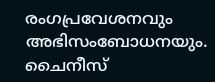രംഗപ്രവേശനവും അഭിസംബോധനയും. ചൈനീസ്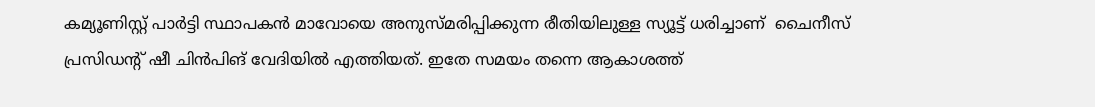കമ്യൂണിസ്റ്റ് പാര്‍ട്ടി സ്ഥാപകന്‍ മാവോയെ അനുസ്മരിപ്പിക്കുന്ന രീതിയിലുള്ള സ്യൂട്ട് ധരിച്ചാണ്  ചൈനീസ് പ്രസിഡന്‍റ് ഷീ ചിന്‍പിങ് വേദിയില്‍ എത്തിയത്. ഇതേ സമയം തന്നെ ആകാശത്ത്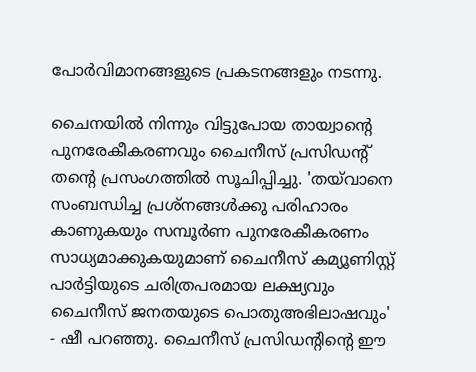പോര്‍വിമാനങ്ങളുടെ പ്രകടനങ്ങളും നടന്നു.

ചൈനയില്‍ നിന്നും വിട്ടുപോയ തായ്വാന്‍റെ പുനരേകീകരണവും ചൈനീസ് പ്രസിഡന്‍റ് തന്‍റെ പ്രസംഗത്തില്‍ സൂചിപ്പിച്ചു. 'തയ്‌വാനെ സംബന്ധിച്ച പ്രശ്‌നങ്ങള്‍ക്കു പരിഹാരം കാണുകയും സമ്പൂര്‍ണ പുനരേകീകരണം സാധ്യമാക്കുകയുമാണ് ചൈനീസ് കമ്യൂണിസ്റ്റ് പാര്‍ട്ടിയുടെ ചരിത്രപരമായ ലക്ഷ്യവും ചൈനീസ് ജനതയുടെ പൊതുഅഭിലാഷവും' - ഷീ പറഞ്ഞു. ചൈനീസ് പ്രസിഡന്‍റിന്‍റെ ഈ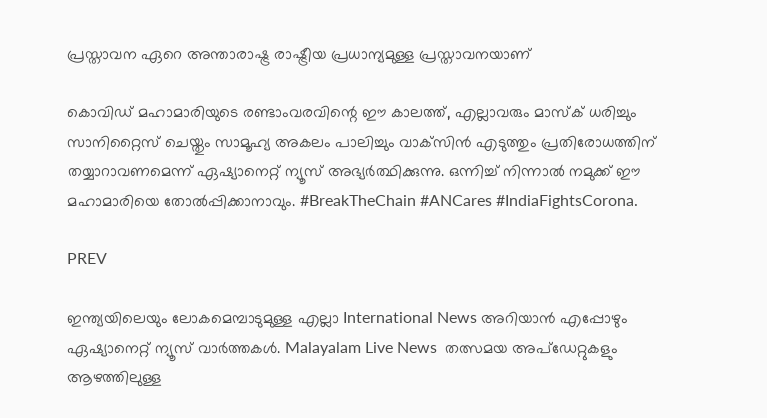പ്രസ്താവന ഏറെ അന്താരാഷ്ട്ര രാഷ്ട്രീയ പ്രധാന്യമുള്ള പ്രസ്താവനയാണ്

കൊവിഡ് മഹാമാരിയുടെ രണ്ടാംവരവിന്റെ ഈ കാലത്ത്, എല്ലാവരും മാസ്‌ക് ധരിച്ചും സാനിറ്റൈസ് ചെയ്തും സാമൂഹ്യ അകലം പാലിച്ചും വാക്‌സിന്‍ എടുത്തും പ്രതിരോധത്തിന് തയ്യാറാവണമെന്ന് ഏഷ്യാനെറ്റ് ന്യൂസ് അഭ്യര്‍ത്ഥിക്കുന്നു. ഒന്നിച്ച് നിന്നാല്‍ നമുക്ക് ഈ മഹാമാരിയെ തോല്‍പ്പിക്കാനാവും. #BreakTheChain #ANCares #IndiaFightsCorona.

PREV

ഇന്ത്യയിലെയും ലോകമെമ്പാടുമുള്ള എല്ലാ International News അറിയാൻ എപ്പോഴും ഏഷ്യാനെറ്റ് ന്യൂസ് വാർത്തകൾ. Malayalam Live News  തത്സമയ അപ്‌ഡേറ്റുകളും ആഴത്തിലുള്ള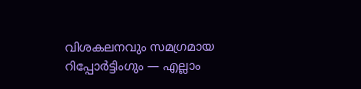വിശകലനവും സമഗ്രമായ റിപ്പോർട്ടിംഗും — എല്ലാം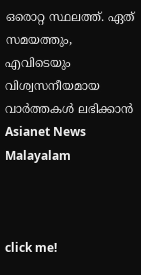ഒരൊറ്റ സ്ഥലത്ത്. ഏത് സമയത്തും, എവിടെയും വിശ്വസനീയമായ വാർത്തകൾ ലഭിക്കാൻ Asianet News Malayalam



click me!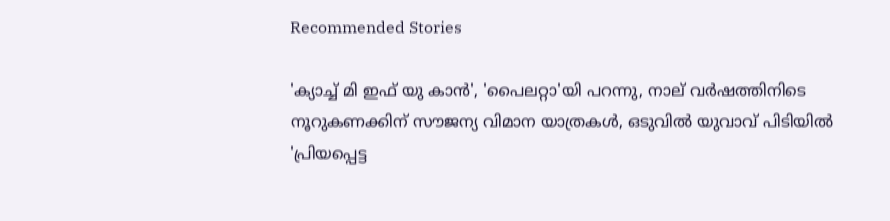Recommended Stories

'ക്യാച്ച് മി ഇഫ് യു കാൻ', 'പൈലറ്റാ'യി പറന്നു, നാല് വർഷത്തിനിടെ നൂറുകണക്കിന് സൗജന്യ വിമാന യാത്രകൾ, ഒടുവിൽ യുവാവ് പിടിയിൽ
'പ്രിയപ്പെട്ട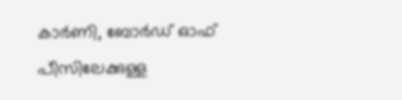കാർണി, ബോർഡ് ഓഫ് പീസിലേക്കുള്ള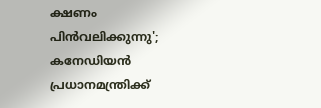ക്ഷണം പിൻവലിക്കുന്നു'; കനേഡിയൻ പ്രധാനമന്ത്രിക്ക്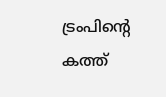ട്രംപിന്‍റെ കത്ത്